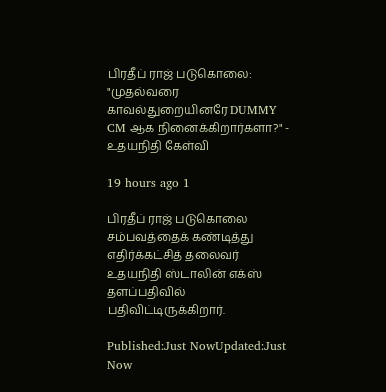பிரதீப் ராஜ் படுகொலை: "முதல்வரை காவல்துறையினரே DUMMY CM ஆக நினைக்கிறார்களா?" - உதயநிதி கேள்வி

19 hours ago 1

பிரதீப் ராஜ் படுகொலை சம்பவத்தைக் கண்டித்து எதிர்க்கட்சித் தலைவர் உதயநிதி ஸ்டாலின் எக்ஸ் தளப்பதிவில் பதிவிட்டிருக்கிறார்.

Published:Just NowUpdated:Just Now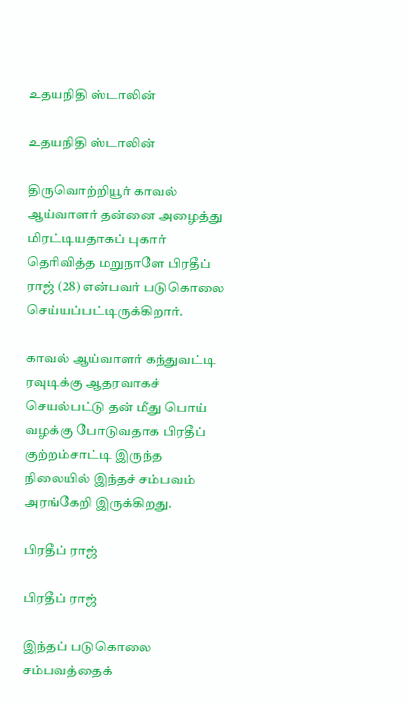உதயநிதி ஸ்டாலின்

உதயநிதி ஸ்டாலின்

திருவொற்றியூர் காவல் ஆய்வாளர் தன்னை அழைத்து மிரட்டியதாகப் புகார் தெரிவித்த மறுநாளே பிரதீப் ராஜ் (28) என்பவர் படுகொலை செய்யப்பட்டிருக்கிறார்.

காவல் ஆய்வாளர் கந்துவட்டி ரவுடிக்கு ஆதரவாகச் செயல்பட்டு தன் மீது பொய் வழக்கு போடுவதாக பிரதீப் குற்றம்சாட்டி இருந்த நிலையில் இந்தச் சம்பவம் அரங்கேறி இருக்கிறது.

பிரதீப் ராஜ்

பிரதீப் ராஜ்

இந்தப் படுகொலை சம்பவத்தைக்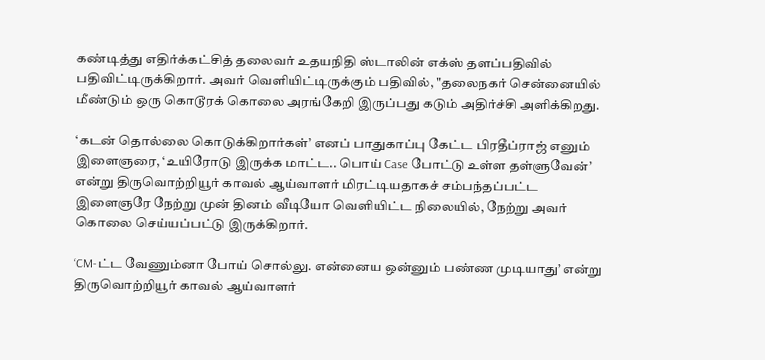கண்டித்து எதிர்க்கட்சித் தலைவர் உதயநிதி ஸ்டாலின் எக்ஸ் தளப்பதிவில் பதிவிட்டிருக்கிறார். அவர் வெளியிட்டிருக்கும் பதிவில், "தலைநகர் சென்னையில் மீண்டும் ஒரு கொடூரக் கொலை அரங்கேறி இருப்பது கடும் அதிர்ச்சி அளிக்கிறது.

‘கடன் தொல்லை கொடுக்கிறார்கள்’ எனப் பாதுகாப்பு கேட்ட பிரதீப்ராஜ் எனும் இளைஞரை, ‘உயிரோடு இருக்க மாட்ட.. பொய் Case போட்டு உள்ள தள்ளுவேன்’ என்று திருவொற்றியூர் காவல் ஆய்வாளர் மிரட்டியதாகச் சம்பந்தப்பட்ட இளைஞரே நேற்று முன் தினம் வீடியோ வெளியிட்ட நிலையில், நேற்று அவர் கொலை செய்யப்பட்டு இருக்கிறார்.

‘CM-ட்ட வேணும்னா போய் சொல்லு. என்னைய ஒன்னும் பண்ண முடியாது’ என்று திருவொற்றியூர் காவல் ஆய்வாளர்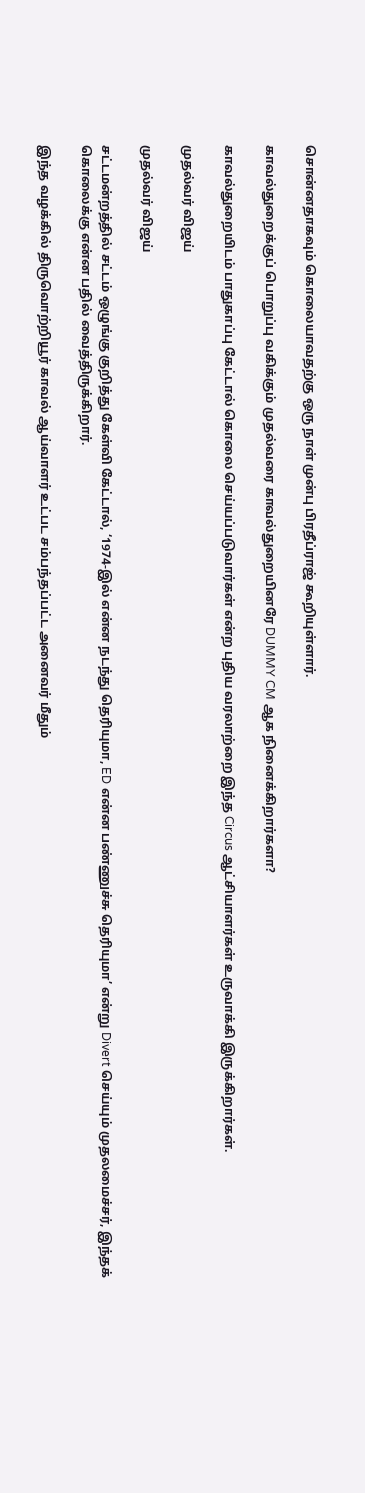சொன்னதாகவும் கொலையாவதற்கு ஒரு நாள் முன்பு பிரதீப்ராஜ் கூறியுள்ளார்.

காவல்துறைக்குப் பொறுப்பு வகிக்கும் முதல்வரை காவல்துறையினரே DUMMY CM ஆக நினைக்கிறார்களா?

காவல்துறையிடம் பாதுகாப்பு கேட்டால் கொலை செய்யப்படுவார்கள் என்ற புதிய வரலாற்றை இந்த Circus ஆட்சியாளர்கள் உருவாக்கி இருக்கிறார்கள்.

முதல்வர் விஜய்

முதல்வர் விஜய்

சட்டமன்றத்தில் சட்டம் ஒழுங்கு குறித்து கேள்வி கேட்டால், ‘1974-இல் என்ன நடந்து தெரியுமா, ED என்ன பண்ணுச்சு தெரியுமா’ என்று Divert செய்யும் முதலமைச்சர், இந்தக் கொலைக்கு என்ன பதில் வைத்திருக்கிறார்.

இந்த வழக்கில் திருவொற்றியூர் காவல் ஆய்வாளர் உட்பட சம்பந்தப்பட்ட அனைவர் மீதும்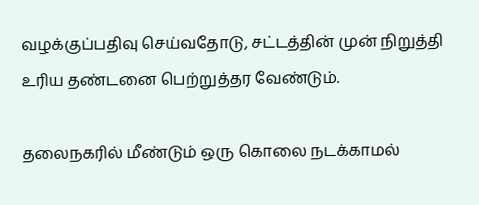வழக்குப்பதிவு செய்வதோடு, சட்டத்தின் முன் நிறுத்தி உரிய தண்டனை பெற்றுத்தர வேண்டும்.

தலைநகரில் மீண்டும் ஒரு கொலை நடக்காமல்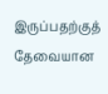இருப்பதற்குத் தேவையான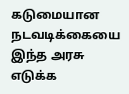கடுமையான நடவடிக்கையை இந்த அரசு எடுக்க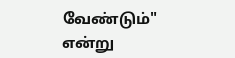வேண்டும்" என்று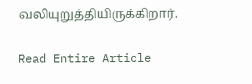வலியுறுத்தியிருக்கிறார்.

Read Entire Article